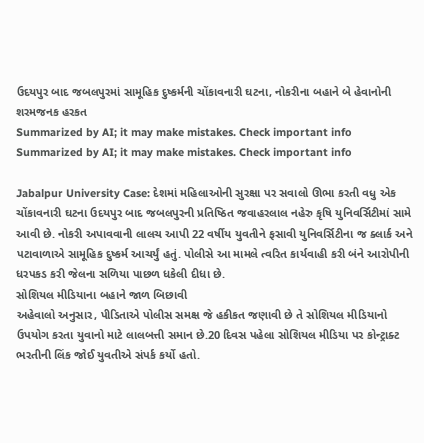ઉદયપુર બાદ જબલપુરમાં સામૂહિક દુષ્કર્મની ચોંકાવનારી ઘટના, નોકરીના બહાને બે હેવાનોની શરમજનક હરકત
Summarized by AI; it may make mistakes. Check important info
Summarized by AI; it may make mistakes. Check important info

Jabalpur University Case: દેશમાં મહિલાઓની સુરક્ષા પર સવાલો ઊભા કરતી વધુ એક ચોંકાવનારી ઘટના ઉદયપુર બાદ જબલપુરની પ્રતિષ્ઠિત જવાહરલાલ નહેરુ કૃષિ યુનિવર્સિટીમાં સામે આવી છે. નોકરી અપાવવાની લાલચ આપી 22 વર્ષીય યુવતીને ફસાવી યુનિવર્સિટીના જ ક્લાર્ક અને પટાવાળાએ સામૂહિક દુષ્કર્મ આચર્યું હતું. પોલીસે આ મામલે ત્વરિત કાર્યવાહી કરી બંને આરોપીની ધરપકડ કરી જેલના સળિયા પાછળ ધકેલી દીધા છે.
સોશિયલ મીડિયાના બહાને જાળ બિછાવી
અહેવાલો અનુસાર, પીડિતાએ પોલીસ સમક્ષ જે હકીકત જણાવી છે તે સોશિયલ મીડિયાનો ઉપયોગ કરતા યુવાનો માટે લાલબત્તી સમાન છે.20 દિવસ પહેલા સોશિયલ મીડિયા પર કોન્ટ્રાક્ટ ભરતીની લિંક જોઈ યુવતીએ સંપર્ક કર્યો હતો.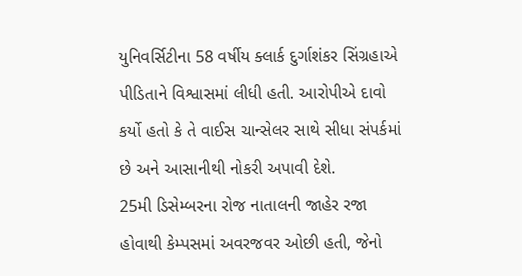યુનિવર્સિટીના 58 વર્ષીય ક્લાર્ક દુર્ગાશંકર સિંગ્રહાએ પીડિતાને વિશ્વાસમાં લીધી હતી. આરોપીએ દાવો કર્યો હતો કે તે વાઈસ ચાન્સેલર સાથે સીધા સંપર્કમાં છે અને આસાનીથી નોકરી અપાવી દેશે.
25મી ડિસેમ્બરના રોજ નાતાલની જાહેર રજા હોવાથી કેમ્પસમાં અવરજવર ઓછી હતી, જેનો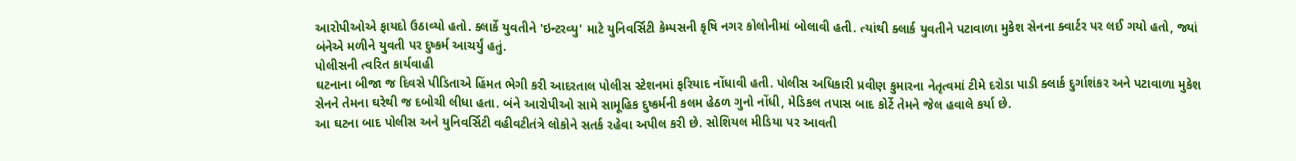આરોપીઓએ ફાયદો ઉઠાવ્યો હતો. ક્લાર્કે યુવતીને 'ઇન્ટરવ્યુ' માટે યુનિવર્સિટી કેમ્પસની કૃષિ નગર કોલોનીમાં બોલાવી હતી. ત્યાંથી ક્લાર્ક યુવતીને પટાવાળા મુકેશ સેનના ક્વાર્ટર પર લઈ ગયો હતો, જ્યાં બંનેએ મળીને યુવતી પર દુષ્કર્મ આચર્યું હતું.
પોલીસની ત્વરિત કાર્યવાહી
ઘટનાના બીજા જ દિવસે પીડિતાએ હિંમત ભેગી કરી આદરતાલ પોલીસ સ્ટેશનમાં ફરિયાદ નોંધાવી હતી. પોલીસ અધિકારી પ્રવીણ કુમારના નેતૃત્વમાં ટીમે દરોડા પાડી ક્લાર્ક દુર્ગાશંકર અને પટાવાળા મુકેશ સેનને તેમના ઘરેથી જ દબોચી લીધા હતા. બંને આરોપીઓ સામે સામૂહિક દુષ્કર્મની કલમ હેઠળ ગુનો નોંધી, મેડિકલ તપાસ બાદ કોર્ટે તેમને જેલ હવાલે કર્યા છે.
આ ઘટના બાદ પોલીસ અને યુનિવર્સિટી વહીવટીતંત્રે લોકોને સતર્ક રહેવા અપીલ કરી છે. સોશિયલ મીડિયા પર આવતી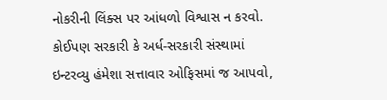નોકરીની લિંક્સ પર આંધળો વિશ્વાસ ન કરવો. કોઈપણ સરકારી કે અર્ધ-સરકારી સંસ્થામાં ઇન્ટરવ્યુ હંમેશા સત્તાવાર ઓફિસમાં જ આપવો,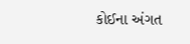કોઈના અંગત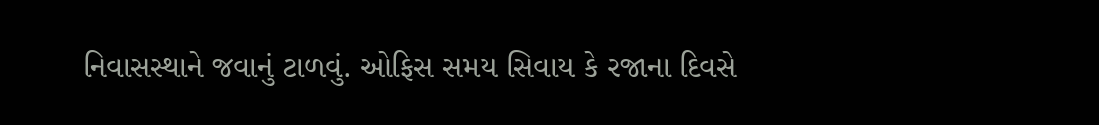નિવાસસ્થાને જવાનું ટાળવું. ઓફિસ સમય સિવાય કે રજાના દિવસે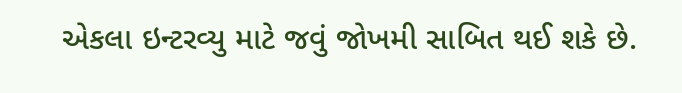એકલા ઇન્ટરવ્યુ માટે જવું જોખમી સાબિત થઈ શકે છે.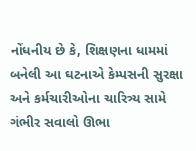નોંધનીય છે કે, શિક્ષણના ધામમાં બનેલી આ ઘટનાએ કેમ્પસની સુરક્ષા અને કર્મચારીઓના ચારિત્ર્ય સામે ગંભીર સવાલો ઊભા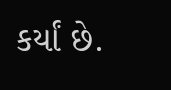કર્યાં છે.